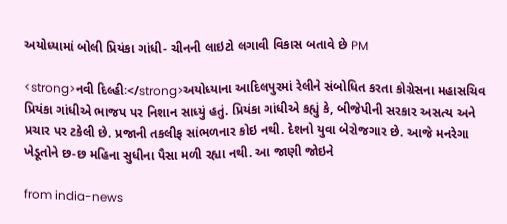અયોધ્યામાં બોલી પ્રિયંકા ગાંધી- ચીનની લાઇટો લગાવી વિકાસ બતાવે છે PM

<strong>નવી દિલ્હીઃ</strong>અયોધ્યાના આદિલપુરમાં રેલીને સંબોધિત કરતા કોગ્રેસના મહાસચિવ પ્રિયંકા ગાંધીએ ભાજપ પર નિશાન સાધ્યું હતું. પ્રિયંકા ગાંધીએ કહ્યું કે, બીજેપીની સરકાર અસત્ય અને પ્રચાર પર ટકેલી છે. પ્રજાની તકલીફ સાંભળનાર કોઇ નથી. દેશનો યુવા બેરોજગાર છે. આજે મનરેગા ખેડૂતોને છ-છ મહિના સુધીના પૈસા મળી રહ્યા નથી. આ જાણી જોઇને

from india-news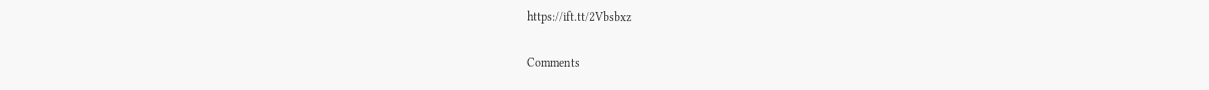https://ift.tt/2Vbsbxz

Comments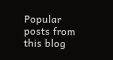Popular posts from this blog